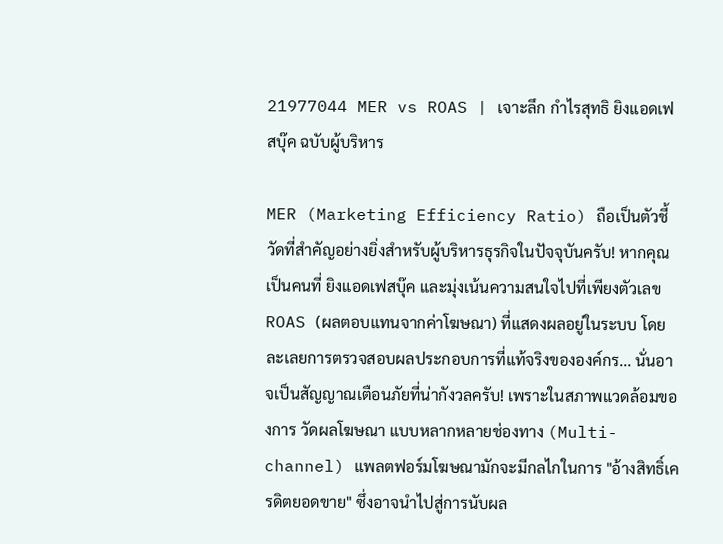21977044 MER vs ROAS | เจาะลึก กำไรสุทธิ ยิงแอดเฟสบุ๊ค ฉบับผู้บริหาร

MER (Marketing Efficiency Ratio) ถือเป็นตัวชี้วัดที่สำคัญอย่างยิ่งสำหรับผู้บริหารธุรกิจในปัจจุบันครับ! หากคุณเป็นคนที่ ยิงแอดเฟสบุ๊ค และมุ่งเน้นความสนใจไปที่เพียงตัวเลข ROAS (ผลตอบแทนจากค่าโฆษณา) ที่แสดงผลอยู่ในระบบ โดยละเลยการตรวจสอบผลประกอบการที่แท้จริงขององค์กร... นั่นอาจเป็นสัญญาณเตือนภัยที่น่ากังวลครับ! เพราะในสภาพแวดล้อมของการ วัดผลโฆษณา แบบหลากหลายช่องทาง (Multi-channel) แพลตฟอร์มโฆษณามักจะมีกลไกในการ "อ้างสิทธิ์เครดิตยอดขาย" ซึ่งอาจนำไปสู่การนับผล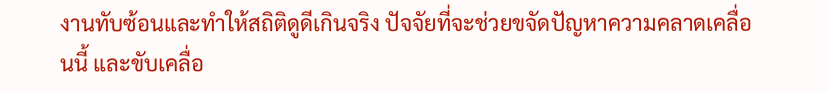งานทับซ้อนและทำให้สถิติดูดีเกินจริง ปัจจัยที่จะช่วยขจัดปัญหาความคลาดเคลื่อนนี้ และขับเคลื่อ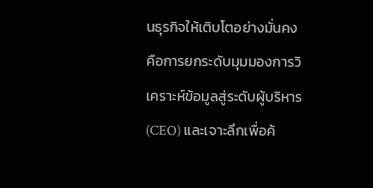นธุรกิจให้เติบโตอย่างมั่นคง คือการยกระดับมุมมองการวิเคราะห์ข้อมูลสู่ระดับผู้บริหาร (CEO) และเจาะลึกเพื่อค้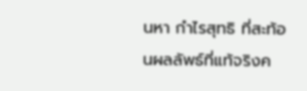นหา กำไรสุทธิ ที่สะท้อนผลลัพธ์ที่แท้จริงค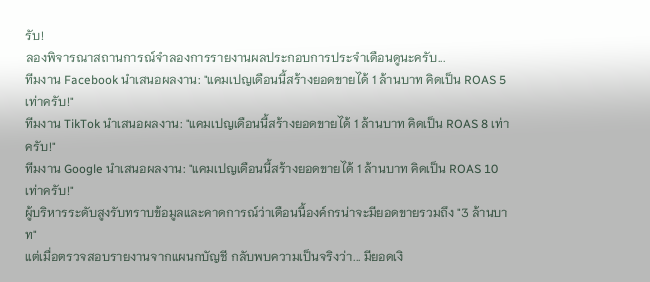รับ!
ลองพิจารณาสถานการณ์จำลองการรายงานผลประกอบการประจำเดือนดูนะครับ...
ทีมงาน Facebook นำเสนอผลงาน: "แคมเปญเดือนนี้สร้างยอดขายได้ 1 ล้านบาท คิดเป็น ROAS 5 เท่าครับ!"
ทีมงาน TikTok นำเสนอผลงาน: "แคมเปญเดือนนี้สร้างยอดขายได้ 1 ล้านบาท คิดเป็น ROAS 8 เท่าครับ!"
ทีมงาน Google นำเสนอผลงาน: "แคมเปญเดือนนี้สร้างยอดขายได้ 1 ล้านบาท คิดเป็น ROAS 10 เท่าครับ!"
ผู้บริหารระดับสูงรับทราบข้อมูลและคาดการณ์ว่าเดือนนี้องค์กรน่าจะมียอดขายรวมถึง "3 ล้านบาท"
แต่เมื่อตรวจสอบรายงานจากแผนกบัญชี กลับพบความเป็นจริงว่า... มียอดเงิ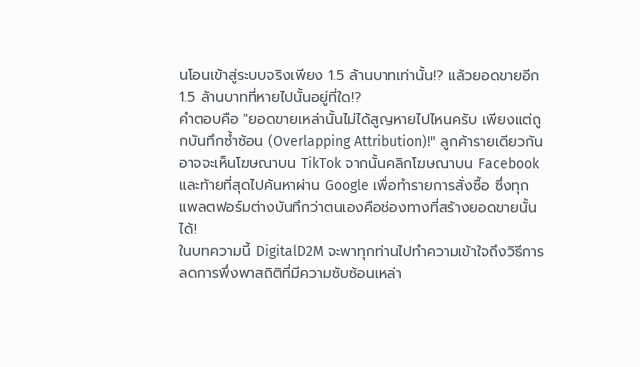นโอนเข้าสู่ระบบจริงเพียง 1.5 ล้านบาทเท่านั้น!? แล้วยอดขายอีก 1.5 ล้านบาทที่หายไปนั้นอยู่ที่ใด!?
คำตอบคือ "ยอดขายเหล่านั้นไม่ได้สูญหายไปไหนครับ เพียงแต่ถูกบันทึกซ้ำซ้อน (Overlapping Attribution)!" ลูกค้ารายเดียวกันอาจจะเห็นโฆษณาบน TikTok จากนั้นคลิกโฆษณาบน Facebook และท้ายที่สุดไปค้นหาผ่าน Google เพื่อทำรายการสั่งซื้อ ซึ่งทุกแพลตฟอร์มต่างบันทึกว่าตนเองคือช่องทางที่สร้างยอดขายนั้นได้!
ในบทความนี้ DigitalD2M จะพาทุกท่านไปทำความเข้าใจถึงวิธีการลดการพึ่งพาสถิติที่มีความซับซ้อนเหล่า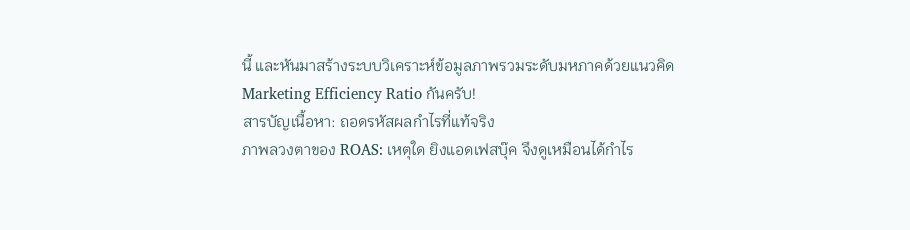นี้ และหันมาสร้างระบบวิเคราะห์ข้อมูลภาพรวมระดับมหภาคด้วยแนวคิด Marketing Efficiency Ratio กันครับ!
สารบัญเนื้อหา: ถอดรหัสผลกำไรที่แท้จริง
ภาพลวงตาของ ROAS: เหตุใด ยิงแอดเฟสบุ๊ค จึงดูเหมือนได้กำไร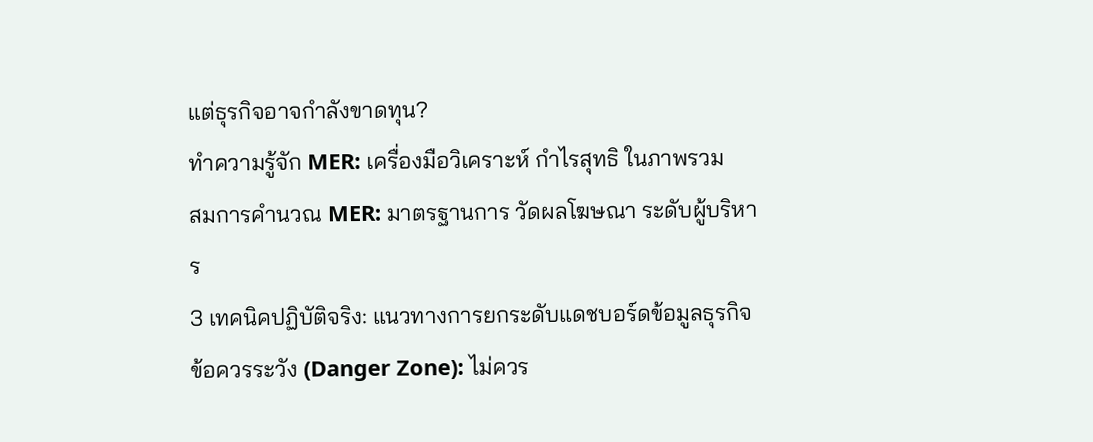แต่ธุรกิจอาจกำลังขาดทุน?
ทำความรู้จัก MER: เครื่องมือวิเคราะห์ กำไรสุทธิ ในภาพรวม
สมการคำนวณ MER: มาตรฐานการ วัดผลโฆษณา ระดับผู้บริหาร
3 เทคนิคปฏิบัติจริง: แนวทางการยกระดับแดชบอร์ดข้อมูลธุรกิจ
ข้อควรระวัง (Danger Zone): ไม่ควร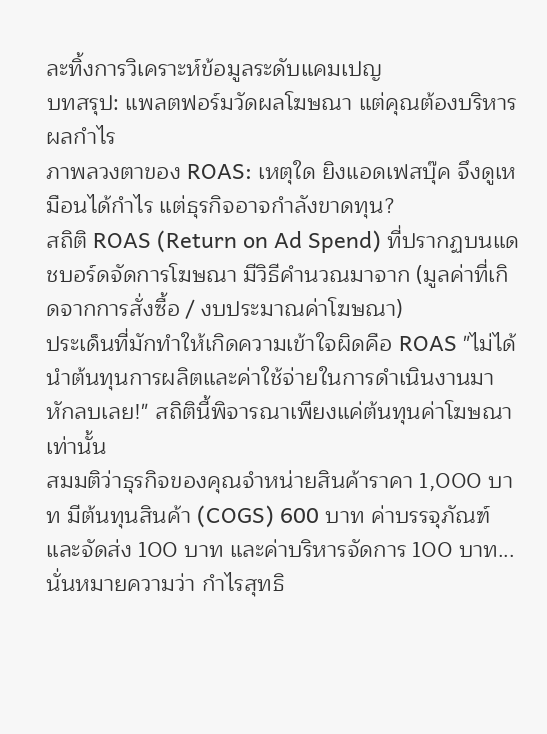ละทิ้งการวิเคราะห์ข้อมูลระดับแคมเปญ
บทสรุป: แพลตฟอร์มวัดผลโฆษณา แต่คุณต้องบริหารผลกำไร
ภาพลวงตาของ ROAS: เหตุใด ยิงแอดเฟสบุ๊ค จึงดูเหมือนได้กำไร แต่ธุรกิจอาจกำลังขาดทุน?
สถิติ ROAS (Return on Ad Spend) ที่ปรากฏบนแดชบอร์ดจัดการโฆษณา มีวิธีคำนวณมาจาก (มูลค่าที่เกิดจากการสั่งซื้อ / งบประมาณค่าโฆษณา)
ประเด็นที่มักทำให้เกิดความเข้าใจผิดคือ ROAS "ไม่ได้นำต้นทุนการผลิตและค่าใช้จ่ายในการดำเนินงานมาหักลบเลย!" สถิตินี้พิจารณาเพียงแค่ต้นทุนค่าโฆษณาเท่านั้น
สมมติว่าธุรกิจของคุณจำหน่ายสินค้าราคา 1,000 บาท มีต้นทุนสินค้า (COGS) 600 บาท ค่าบรรจุภัณฑ์และจัดส่ง 100 บาท และค่าบริหารจัดการ 100 บาท... นั่นหมายความว่า กำไรสุทธิ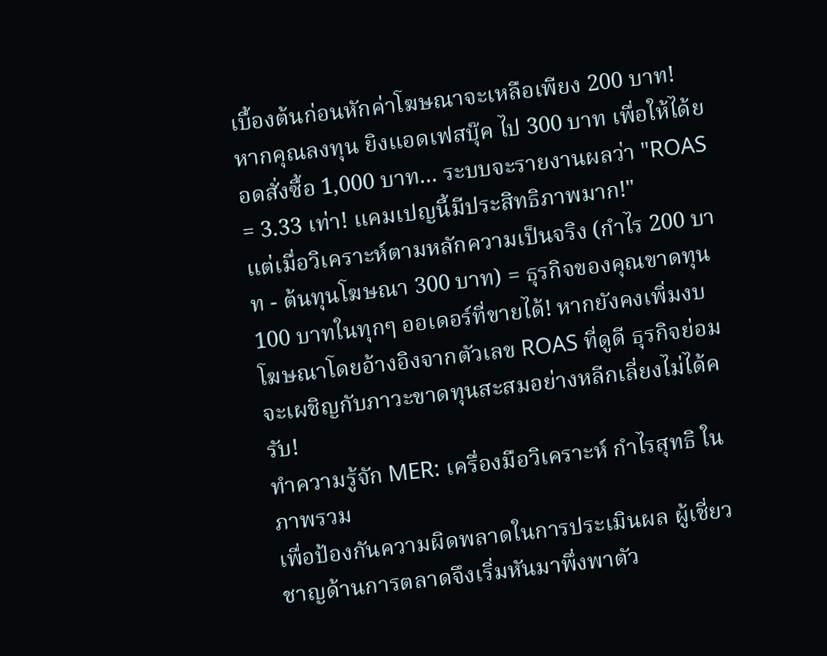เบื้องต้นก่อนหักค่าโฆษณาจะเหลือเพียง 200 บาท!
หากคุณลงทุน ยิงแอดเฟสบุ๊ค ไป 300 บาท เพื่อให้ได้ยอดสั่งซื้อ 1,000 บาท... ระบบจะรายงานผลว่า "ROAS = 3.33 เท่า! แคมเปญนี้มีประสิทธิภาพมาก!"
แต่เมื่อวิเคราะห์ตามหลักความเป็นจริง (กำไร 200 บาท - ต้นทุนโฆษณา 300 บาท) = ธุรกิจของคุณขาดทุน 100 บาทในทุกๆ ออเดอร์ที่ขายได้! หากยังคงเพิ่มงบโฆษณาโดยอ้างอิงจากตัวเลข ROAS ที่ดูดี ธุรกิจย่อมจะเผชิญกับภาวะขาดทุนสะสมอย่างหลีกเลี่ยงไม่ได้ครับ!
ทำความรู้จัก MER: เครื่องมือวิเคราะห์ กำไรสุทธิ ในภาพรวม
เพื่อป้องกันความผิดพลาดในการประเมินผล ผู้เชี่ยวชาญด้านการตลาดจึงเริ่มหันมาพึ่งพาตัว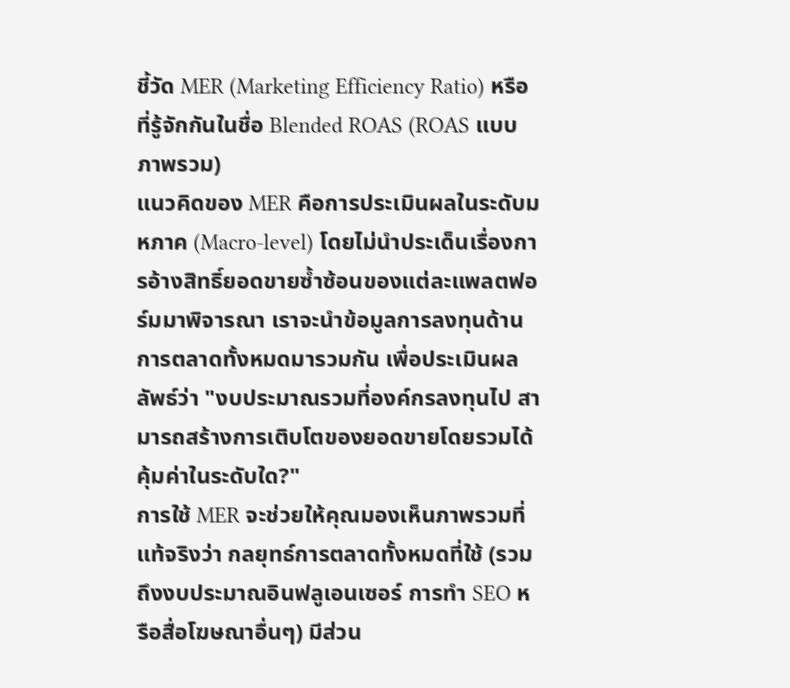ชี้วัด MER (Marketing Efficiency Ratio) หรือที่รู้จักกันในชื่อ Blended ROAS (ROAS แบบภาพรวม)
แนวคิดของ MER คือการประเมินผลในระดับมหภาค (Macro-level) โดยไม่นำประเด็นเรื่องการอ้างสิทธิ์ยอดขายซ้ำซ้อนของแต่ละแพลตฟอร์มมาพิจารณา เราจะนำข้อมูลการลงทุนด้านการตลาดทั้งหมดมารวมกัน เพื่อประเมินผลลัพธ์ว่า "งบประมาณรวมที่องค์กรลงทุนไป สามารถสร้างการเติบโตของยอดขายโดยรวมได้คุ้มค่าในระดับใด?"
การใช้ MER จะช่วยให้คุณมองเห็นภาพรวมที่แท้จริงว่า กลยุทธ์การตลาดทั้งหมดที่ใช้ (รวมถึงงบประมาณอินฟลูเอนเซอร์ การทำ SEO หรือสื่อโฆษณาอื่นๆ) มีส่วน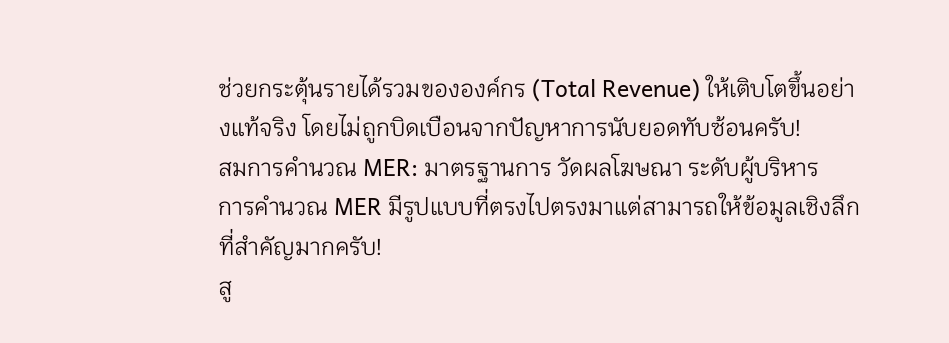ช่วยกระตุ้นรายได้รวมขององค์กร (Total Revenue) ให้เติบโตขึ้นอย่างแท้จริง โดยไม่ถูกบิดเบือนจากปัญหาการนับยอดทับซ้อนครับ!
สมการคำนวณ MER: มาตรฐานการ วัดผลโฆษณา ระดับผู้บริหาร
การคำนวณ MER มีรูปแบบที่ตรงไปตรงมาแต่สามารถให้ข้อมูลเชิงลึกที่สำคัญมากครับ!
สู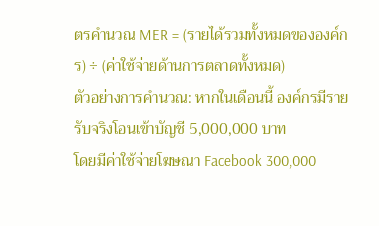ตรคำนวณ MER = (รายได้รวมทั้งหมดขององค์กร) ÷ (ค่าใช้จ่ายด้านการตลาดทั้งหมด)
ตัวอย่างการคำนวณ: หากในเดือนนี้ องค์กรมีรายรับจริงโอนเข้าบัญชี 5,000,000 บาท
โดยมีค่าใช้จ่ายโฆษณา Facebook 300,000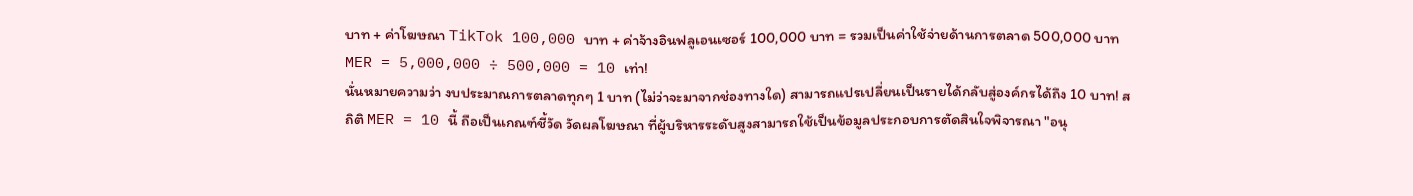บาท + ค่าโฆษณา TikTok 100,000 บาท + ค่าจ้างอินฟลูเอนเซอร์ 100,000 บาท = รวมเป็นค่าใช้จ่ายด้านการตลาด 500,000 บาท
MER = 5,000,000 ÷ 500,000 = 10 เท่า!
นั่นหมายความว่า งบประมาณการตลาดทุกๆ 1 บาท (ไม่ว่าจะมาจากช่องทางใด) สามารถแปรเปลี่ยนเป็นรายได้กลับสู่องค์กรได้ถึง 10 บาท! สถิติ MER = 10 นี้ ถือเป็นเกณฑ์ชี้วัด วัดผลโฆษณา ที่ผู้บริหารระดับสูงสามารถใช้เป็นข้อมูลประกอบการตัดสินใจพิจารณา "อนุ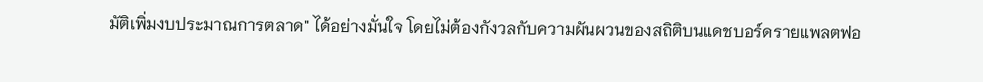มัติเพิ่มงบประมาณการตลาด" ได้อย่างมั่นใจ โดยไม่ต้องกังวลกับความผันผวนของสถิติบนแดชบอร์ดรายแพลตฟอ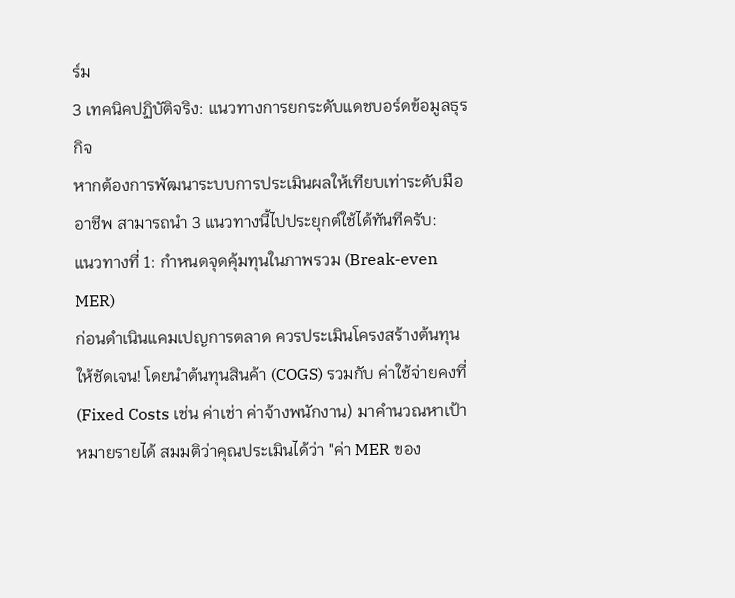ร์ม
3 เทคนิคปฏิบัติจริง: แนวทางการยกระดับแดชบอร์ดข้อมูลธุรกิจ
หากต้องการพัฒนาระบบการประเมินผลให้เทียบเท่าระดับมืออาชีพ สามารถนำ 3 แนวทางนี้ไปประยุกต์ใช้ได้ทันทีครับ:
แนวทางที่ 1: กำหนดจุดคุ้มทุนในภาพรวม (Break-even MER)
ก่อนดำเนินแคมเปญการตลาด ควรประเมินโครงสร้างต้นทุนให้ชัดเจน! โดยนำต้นทุนสินค้า (COGS) รวมกับ ค่าใช้จ่ายคงที่ (Fixed Costs เช่น ค่าเช่า ค่าจ้างพนักงาน) มาคำนวณหาเป้าหมายรายได้ สมมติว่าคุณประเมินได้ว่า "ค่า MER ของ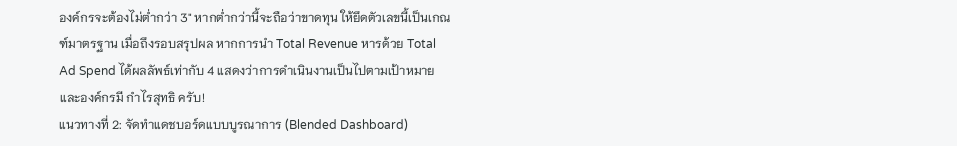องค์กรจะต้องไม่ต่ำกว่า 3" หากต่ำกว่านี้จะถือว่าขาดทุน ให้ยึดตัวเลขนี้เป็นเกณฑ์มาตรฐาน เมื่อถึงรอบสรุปผล หากการนำ Total Revenue หารด้วย Total Ad Spend ได้ผลลัพธ์เท่ากับ 4 แสดงว่าการดำเนินงานเป็นไปตามเป้าหมายและองค์กรมี กำไรสุทธิ ครับ!
แนวทางที่ 2: จัดทำแดชบอร์ดแบบบูรณาการ (Blended Dashboard)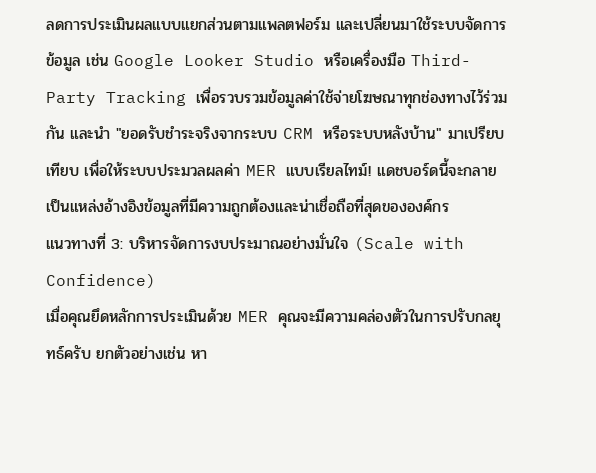ลดการประเมินผลแบบแยกส่วนตามแพลตฟอร์ม และเปลี่ยนมาใช้ระบบจัดการข้อมูล เช่น Google Looker Studio หรือเครื่องมือ Third-Party Tracking เพื่อรวบรวมข้อมูลค่าใช้จ่ายโฆษณาทุกช่องทางไว้ร่วมกัน และนำ "ยอดรับชำระจริงจากระบบ CRM หรือระบบหลังบ้าน" มาเปรียบเทียบ เพื่อให้ระบบประมวลผลค่า MER แบบเรียลไทม์! แดชบอร์ดนี้จะกลายเป็นแหล่งอ้างอิงข้อมูลที่มีความถูกต้องและน่าเชื่อถือที่สุดขององค์กร
แนวทางที่ 3: บริหารจัดการงบประมาณอย่างมั่นใจ (Scale with Confidence)
เมื่อคุณยึดหลักการประเมินด้วย MER คุณจะมีความคล่องตัวในการปรับกลยุทธ์ครับ ยกตัวอย่างเช่น หา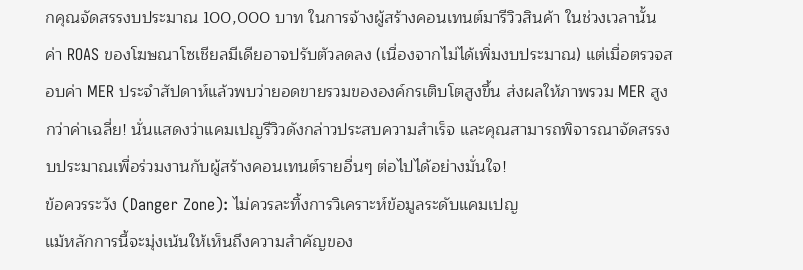กคุณจัดสรรงบประมาณ 100,000 บาท ในการจ้างผู้สร้างคอนเทนต์มารีวิวสินค้า ในช่วงเวลานั้น ค่า ROAS ของโฆษณาโซเชียลมีเดียอาจปรับตัวลดลง (เนื่องจากไม่ได้เพิ่มงบประมาณ) แต่เมื่อตรวจสอบค่า MER ประจำสัปดาห์แล้วพบว่ายอดขายรวมขององค์กรเติบโตสูงขึ้น ส่งผลให้ภาพรวม MER สูงกว่าค่าเฉลี่ย! นั่นแสดงว่าแคมเปญรีวิวดังกล่าวประสบความสำเร็จ และคุณสามารถพิจารณาจัดสรรงบประมาณเพื่อร่วมงานกับผู้สร้างคอนเทนต์รายอื่นๆ ต่อไปได้อย่างมั่นใจ!
ข้อควรระวัง (Danger Zone): ไม่ควรละทิ้งการวิเคราะห์ข้อมูลระดับแคมเปญ
แม้หลักการนี้จะมุ่งเน้นให้เห็นถึงความสำคัญของ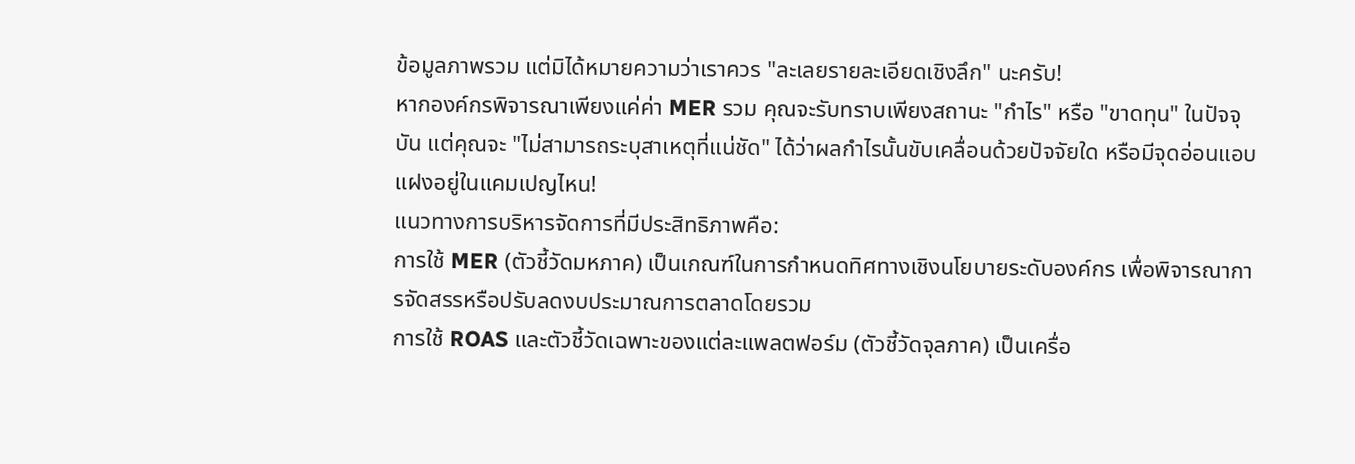ข้อมูลภาพรวม แต่มิได้หมายความว่าเราควร "ละเลยรายละเอียดเชิงลึก" นะครับ!
หากองค์กรพิจารณาเพียงแค่ค่า MER รวม คุณจะรับทราบเพียงสถานะ "กำไร" หรือ "ขาดทุน" ในปัจจุบัน แต่คุณจะ "ไม่สามารถระบุสาเหตุที่แน่ชัด" ได้ว่าผลกำไรนั้นขับเคลื่อนด้วยปัจจัยใด หรือมีจุดอ่อนแอบแฝงอยู่ในแคมเปญไหน!
แนวทางการบริหารจัดการที่มีประสิทธิภาพคือ:
การใช้ MER (ตัวชี้วัดมหภาค) เป็นเกณฑ์ในการกำหนดทิศทางเชิงนโยบายระดับองค์กร เพื่อพิจารณาการจัดสรรหรือปรับลดงบประมาณการตลาดโดยรวม
การใช้ ROAS และตัวชี้วัดเฉพาะของแต่ละแพลตฟอร์ม (ตัวชี้วัดจุลภาค) เป็นเครื่อ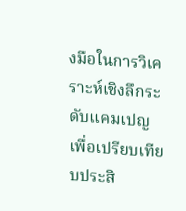งมือในการวิเคราะห์เชิงลึกระดับแคมเปญ เพื่อเปรียบเทียบประสิ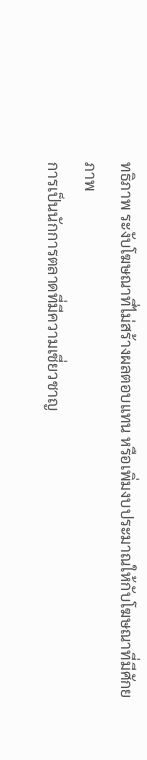ทธิภาพ ระงับโฆษณาที่ไม่สร้างผลตอบแทน หรือเพิ่มงบประมาณให้กับโฆษณาที่มีศักยภาพ
การเป็นนักการตลาดที่มีความเชี่ยวชาญ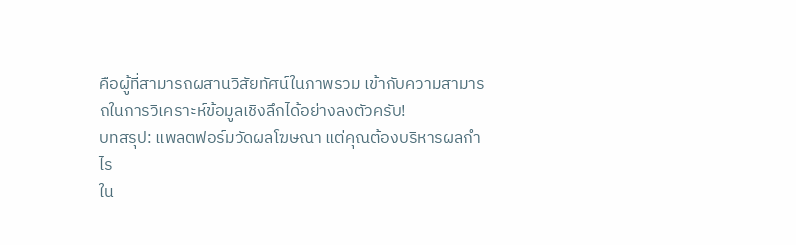คือผู้ที่สามารถผสานวิสัยทัศน์ในภาพรวม เข้ากับความสามารถในการวิเคราะห์ข้อมูลเชิงลึกได้อย่างลงตัวครับ!
บทสรุป: แพลตฟอร์มวัดผลโฆษณา แต่คุณต้องบริหารผลกำไร
ใน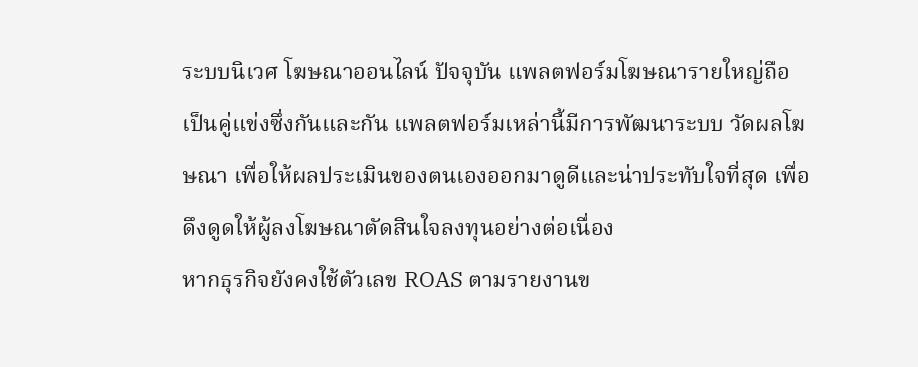ระบบนิเวศ โฆษณาออนไลน์ ปัจจุบัน แพลตฟอร์มโฆษณารายใหญ่ถือเป็นคู่แข่งซึ่งกันและกัน แพลตฟอร์มเหล่านี้มีการพัฒนาระบบ วัดผลโฆษณา เพื่อให้ผลประเมินของตนเองออกมาดูดีและน่าประทับใจที่สุด เพื่อดึงดูดให้ผู้ลงโฆษณาตัดสินใจลงทุนอย่างต่อเนื่อง
หากธุรกิจยังคงใช้ตัวเลข ROAS ตามรายงานข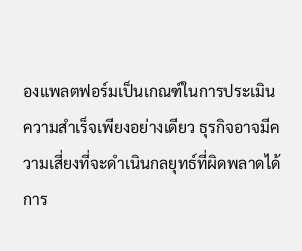องแพลตฟอร์มเป็นเกณฑ์ในการประเมินความสำเร็จเพียงอย่างเดียว ธุรกิจอาจมีความเสี่ยงที่จะดำเนินกลยุทธ์ที่ผิดพลาดได้
การ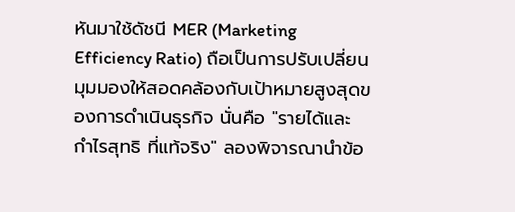หันมาใช้ดัชนี MER (Marketing Efficiency Ratio) ถือเป็นการปรับเปลี่ยนมุมมองให้สอดคล้องกับเป้าหมายสูงสุดของการดำเนินธุรกิจ นั่นคือ "รายได้และ กำไรสุทธิ ที่แท้จริง" ลองพิจารณานำข้อ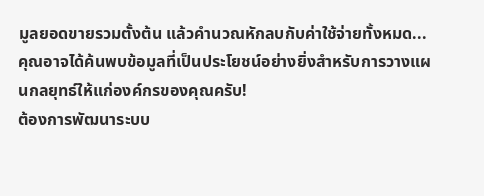มูลยอดขายรวมตั้งต้น แล้วคำนวณหักลบกับค่าใช้จ่ายทั้งหมด... คุณอาจได้ค้นพบข้อมูลที่เป็นประโยชน์อย่างยิ่งสำหรับการวางแผนกลยุทธ์ให้แก่องค์กรของคุณครับ!
ต้องการพัฒนาระบบ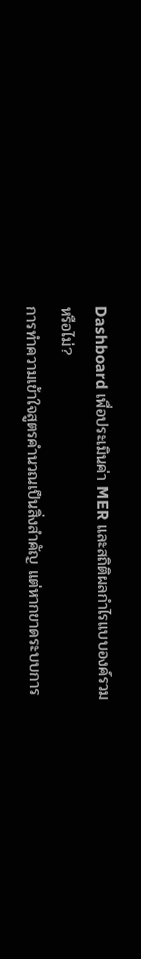Dashboard เพื่อประเมินค่า MER และสถิติผลกำไรแบบองค์รวมหรือไม่?
การทำความเข้าใจสูตรคำนวณเป็นสิ่งสำคัญ แต่หากขาดระบบการ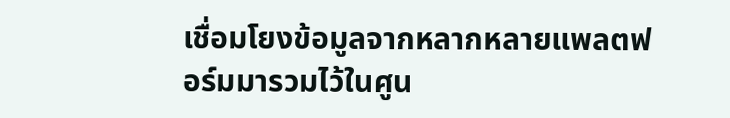เชื่อมโยงข้อมูลจากหลากหลายแพลตฟอร์มมารวมไว้ในศูน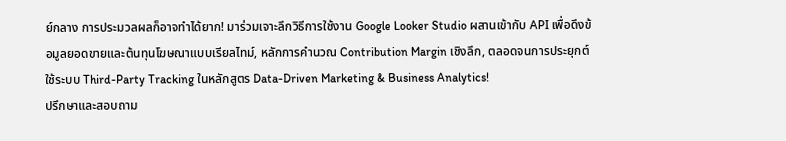ย์กลาง การประมวลผลก็อาจทำได้ยาก! มาร่วมเจาะลึกวิธีการใช้งาน Google Looker Studio ผสานเข้ากับ API เพื่อดึงข้อมูลยอดขายและต้นทุนโฆษณาแบบเรียลไทม์, หลักการคำนวณ Contribution Margin เชิงลึก, ตลอดจนการประยุกต์ใช้ระบบ Third-Party Tracking ในหลักสูตร Data-Driven Marketing & Business Analytics!
ปรึกษาและสอบถาม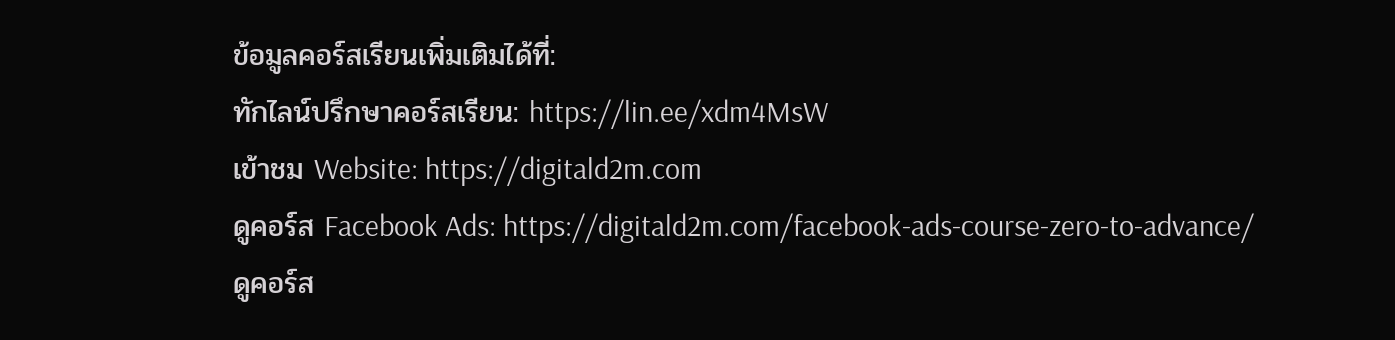ข้อมูลคอร์สเรียนเพิ่มเติมได้ที่:
ทักไลน์ปรึกษาคอร์สเรียน: https://lin.ee/xdm4MsW
เข้าชม Website: https://digitald2m.com
ดูคอร์ส Facebook Ads: https://digitald2m.com/facebook-ads-course-zero-to-advance/
ดูคอร์ส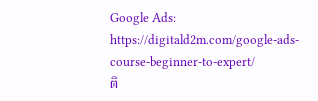Google Ads: https://digitald2m.com/google-ads-course-beginner-to-expert/
ติ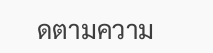ดตามความ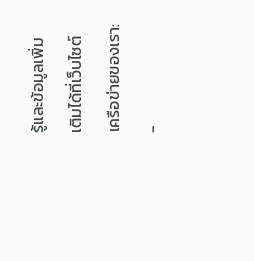รู้และข้อมูลเพิ่มเติมได้ที่เว็บไซต์เครือข่ายของเรา:
-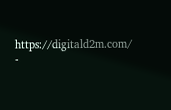https://digitald2m.com/
-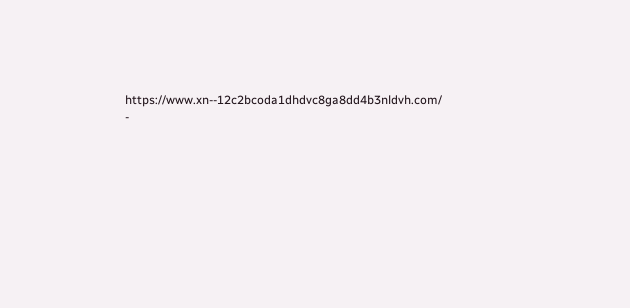https://www.xn--12c2bcoda1dhdvc8ga8dd4b3nldvh.com/
-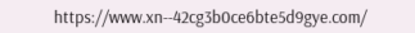https://www.xn--42cg3b0ce6bte5d9gye.com/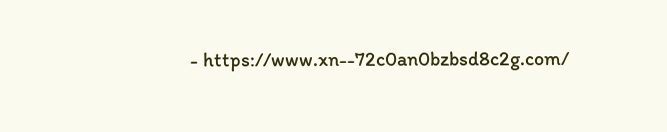- https://www.xn--72c0an0bzbsd8c2g.com/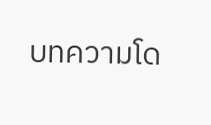บทความโด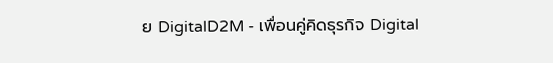ย DigitalD2M - เพื่อนคู่คิดธุรกิจ Digital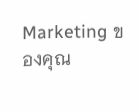Marketing ของคุณ